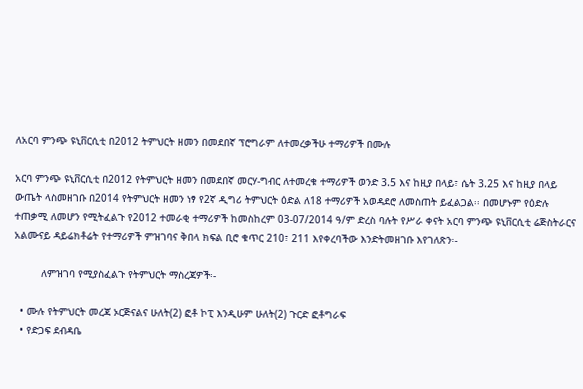ለአርባ ምንጭ ዩኒቨርሲቲ በ2012 ትምህርት ዘመን በመደበኛ ፕሮግራም ለተመረቃችሁ ተማሪዎች በሙሉ

አርባ ምንጭ ዩኒቨርሲቲ በ2012 የትምህርት ዘመን በመደበኛ መርሃ-ግብር ለተመረቁ ተማሪዎች ወንድ 3.5 እና ከዚያ በላይ፣ ሴት 3.25 እና ከዚያ በላይ ውጤት ላስመዘገቡ በ2014 የትምህርት ዘመን ነፃ የ2ኛ ዲግሪ ትምህርት ዕድል ለ18 ተማሪዎች አወዳደሮ ለመስጠት ይፈልጋል፡፡ በመሆኑም የዕድሉ ተጠቃሚ ለመሆን የሚትፈልጉ የ2012 ተመራቂ ተማሪዎች ከመስከረም 03-07/2014 ዓ/ም ድረስ ባሉት የሥራ ቀናት አርባ ምንጭ ዩኒቨርሲቲ ሬጅስትራርና አልሙናይ ዳይሬክቶሬት የተማሪዎች ምዝገባና ቅበላ ክፍል ቢሮ ቁጥር 210፣ 211 እየቀረባችው እንድትመዘገቡ እየገለጽን፡-

         ለምዝገባ የሚያስፈልጉ የትምህርት ማስረጃዎች፡-

  • ሙሉ የትምህርት መረጃ ኦርጅናልና ሁለት(2) ፎቶ ኮፒ እንዲሁም ሁለት(2) ጉርድ ፎቶግራፍ
  • የድጋፍ ደብዳቤ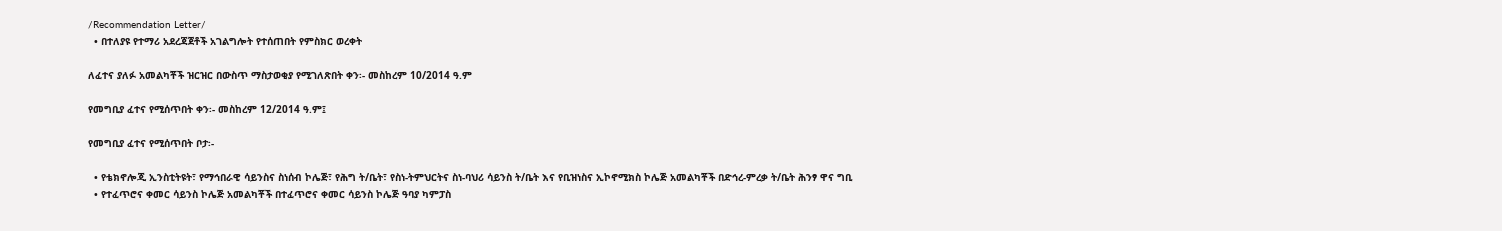/Recommendation Letter/
  • በተለያዩ የተማሪ አደረጃጀቶች አገልግሎት የተሰጠበት የምስክር ወረቀት

ለፈተና ያለፉ አመልካቾች ዝርዝር በውስጥ ማስታወቂያ የሚገለጽበት ቀን፡- መስከረም 10/2014 ዓ.ም

የመግቢያ ፈተና የሚሰጥበት ቀን፡- መስከረም 12/2014 ዓ.ም፤

የመግቢያ ፈተና የሚሰጥበት ቦታ፡-

  • የቴክኖሎጂ ኢንስቲትዩት፣ የማኅበራዊ ሳይንስና ስነሰብ ኮሌጅ፣ የሕግ ት/ቤት፣ የስነ-ትምህርትና ስነ-ባህሪ ሳይንስ ት/ቤት እና የቢዝነስና ኢኮኖሚክስ ኮሌጅ አመልካቾች በድኅረ-ምረቃ ት/ቤት ሕንፃ ዋና ግቢ
  • የተፈጥሮና ቀመር ሳይንስ ኮሌጅ አመልካቾች በተፈጥሮና ቀመር ሳይንስ ኮሌጅ ዓባያ ካምፓስ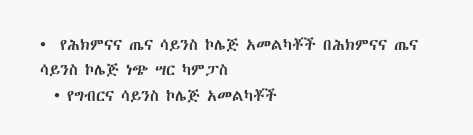•  የሕክምናና ጤና ሳይንስ ኮሌጅ አመልካቾች በሕክምናና ጤና ሳይንስ ኮሌጅ ነጭ ሣር ካምፓስ
  • የግብርና ሳይንስ ኮሌጅ አመልካቾች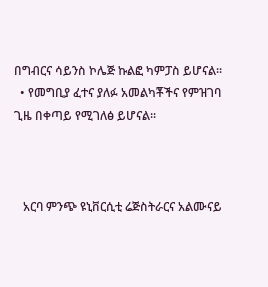በግብርና ሳይንስ ኮሌጅ ኩልፎ ካምፓስ ይሆናል፡፡
  • የመግቢያ ፈተና ያለፉ አመልካቾችና የምዝገባ ጊዜ በቀጣይ የሚገለፅ ይሆናል፡፡



   አርባ ምንጭ ዩኒቨርሲቲ ሬጅስትራርና አልሙናይ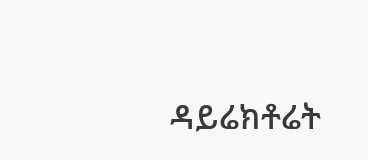ዳይሬክቶሬት